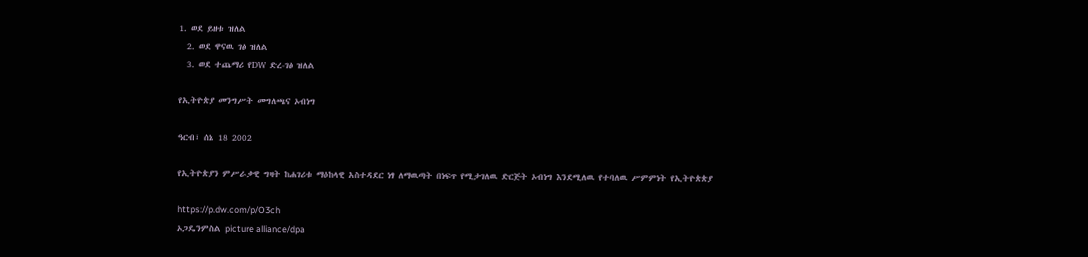1. ወደ ይዘቱ ዝለል
  2. ወደ ዋናዉ ገፅ ዝለል
  3. ወደ ተጨማሪ የDW ድረ-ገፅ ዝለል

የኢትዮጵያ መንግሥት መግለጫና ኦብነግ

ዓርብ፣ ሰኔ 18 2002

የኢትዮጵያን ምሥራቃዊ ግዛት ከሐገሪቱ ማዕከላዊ አስተዳደር ነፃ ለማዉጣት በነፍጥ የሚታገለዉ ድርጅት ኦብነግ እንደሚለዉ የተባለዉ ሥምምነት የኢትዮጵጵያ

https://p.dw.com/p/O3ch
ኦጋዴንምስል picture alliance/dpa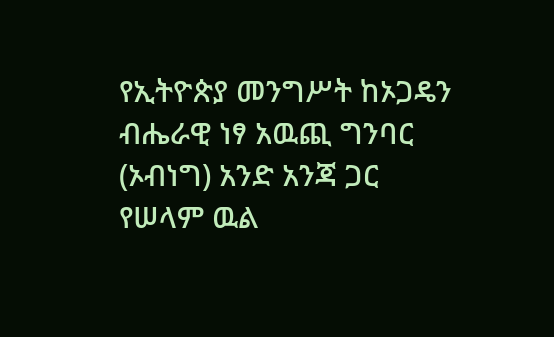የኢትዮጵያ መንግሥት ከኦጋዴን ብሔራዊ ነፃ አዉጪ ግንባር (ኦብነግ) አንድ አንጃ ጋር የሠላም ዉል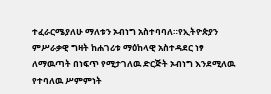ተፈራርሜያለሁ ማለቱን ኦብነግ አስተባባለ።የኢትዮጵያን ምሥራቃዊ ግዛት ከሐገሪቱ ማዕከላዊ አስተዳደር ነፃ ለማዉጣት በነፍጥ የሚታገለዉ ድርጅት ኦብነግ እንደሚለዉ የተባለዉ ሥምምነት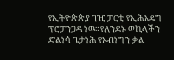የኢትዮጵጵያ ገዢ ፓርቲ የኢሕአዴግ ፕሮፓንጋዳ ነዉ።የለንደኑ ወኪላችን ድልነሳ ጌታነሕ የኦብነግን ቃል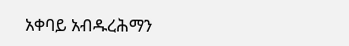አቀባይ አብዱረሕማን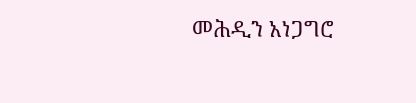መሕዲን አነጋግሮ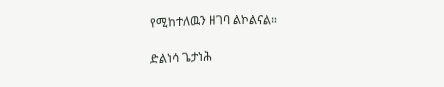የሚከተለዉን ዘገባ ልኮልናል።

ድልነሳ ጌታነሕ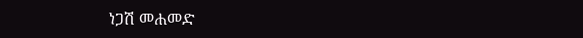ነጋሽ መሐመድ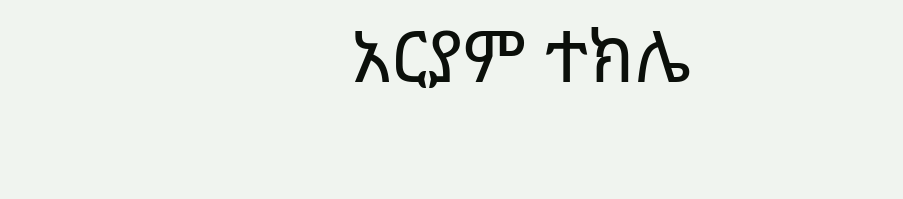አርያም ተክሌ